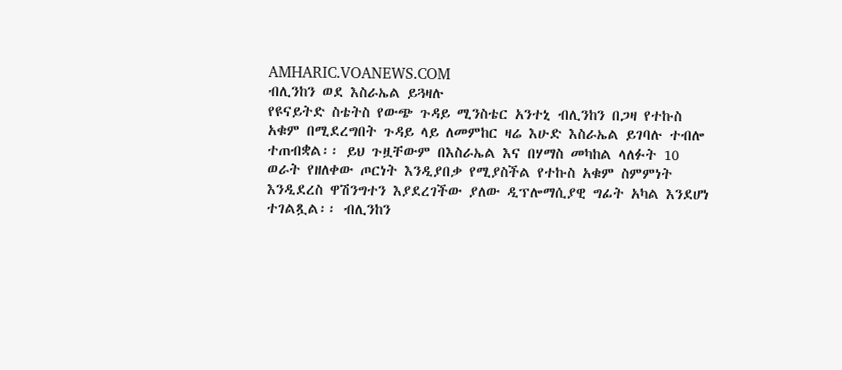AMHARIC.VOANEWS.COM
ብሊንከን ወደ እስራኤል ይጓዛሉ
የዩናይትድ ስቴትስ የውጭ ጉዳይ ሚንስቴር አንተኒ ብሊንከን በጋዛ የተኩስ አቁም በሚደረግበት ጉዳይ ላይ ለመምከር ዛሬ እሁድ እስራኤል ይገባሉ ተብሎ ተጠብቋል፡፡ ይህ ጉዟቸውም በእስራኤል እና በሃማስ መካከል ላለፉት 10 ወራት የዘለቀው ጦርነት እንዲያበቃ የሚያስችል የተኩስ አቁም ስምምነት እንዲደረስ ዋሽንግተን እያደረገችው ያለው ዲፕሎማሲያዊ ግፊት አካል እንደሆነ ተገልጿል፡፡ ብሊንከን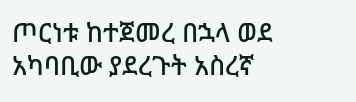ጦርነቱ ከተጀመረ በኋላ ወደ አካባቢው ያደረጉት አስረኛ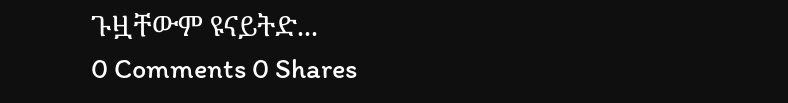ጉዟቸውም ዩናይትድ...
0 Comments 0 Shares